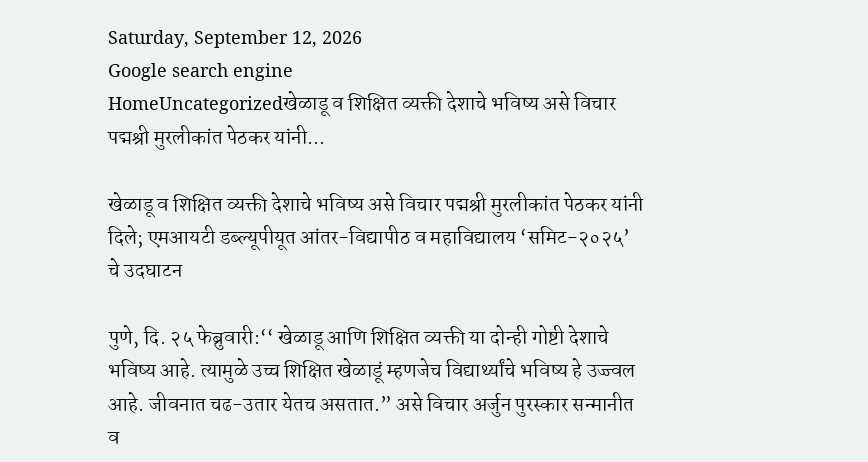Saturday, September 12, 2026
Google search engine
HomeUncategorizedखेळाडू व शिक्षित व्यक्ती देशाचे भविष्य असे विचार पद्मश्री मुरलीकांत पेठकर यांनी...

खेळाडू व शिक्षित व्यक्ती देशाचे भविष्य असे विचार पद्मश्री मुरलीकांत पेठकर यांनी दिले; एमआयटी डब्ल्यूपीयूत आंतर-विद्यापीठ व महाविद्यालय ‘समिट-२०२५’ चे उदघाटन

पुणे, दि. २५ फेब्रुवारी:‘‘ खेळाडू आणि शिक्षित व्यक्ती या दोन्ही गोष्टी देशाचे भविष्य आहे. त्यामुळे उच्च शिक्षित खेळाडूं म्हणजेच विद्यार्थ्यांचे भविष्य हे उज्ज्वल आहे. जीवनात चढ-उतार येतच असतात.” असे विचार अर्जुन पुरस्कार सन्मानीत व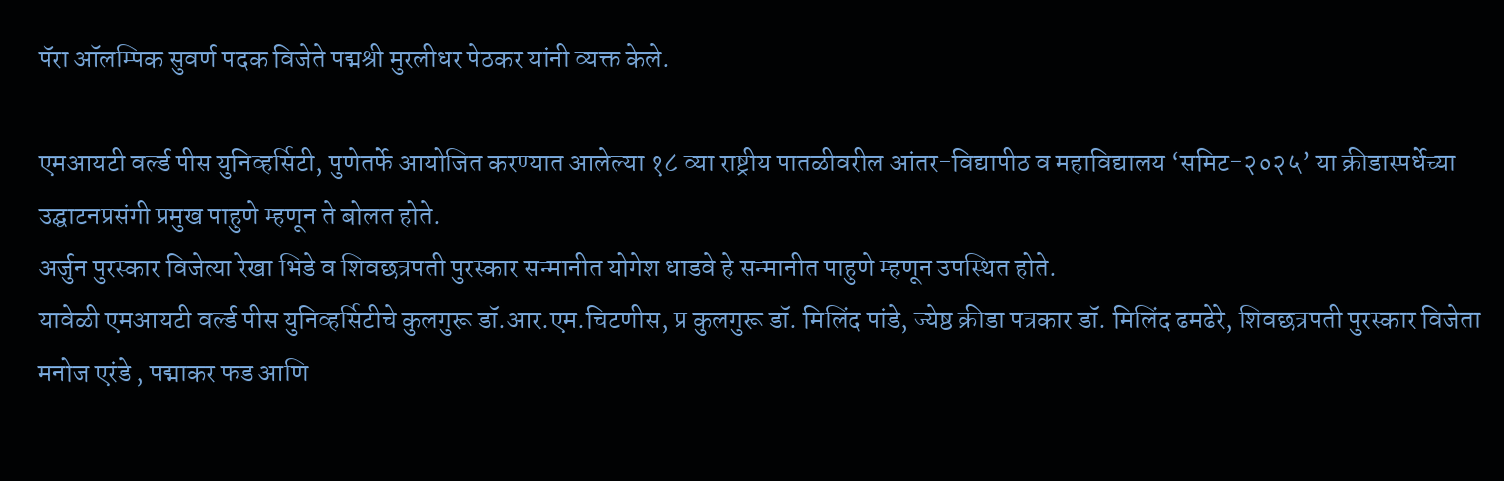पॅरा ऑलम्पिक सुवर्ण पदक विजेते पद्मश्री मुरलीधर पेठकर यांनी व्यक्त केले.

एमआयटी वर्ल्ड पीस युनिव्हर्सिटी, पुणेतर्फे आयोजित करण्यात आलेल्या १८ व्या राष्ट्रीय पातळीवरील आंतर-विद्यापीठ व महाविद्यालय ‘समिट-२०२५’ या क्रीडास्पर्धेच्या उद्घाटनप्रसंगी प्रमुख पाहुणे म्हणून ते बोलत होते.
अर्जुन पुरस्कार विजेत्या रेखा भिडे व शिवछत्रपती पुरस्कार सन्मानीत योगेश धाडवे हे सन्मानीत पाहुणे म्हणून उपस्थित होते.
यावेळी एमआयटी वर्ल्ड पीस युनिव्हर्सिटीचे कुलगुरू डॉ.आर.एम.चिटणीस, प्र कुलगुरू डॉ. मिलिंद पांडे, ज्येष्ठ क्रीडा पत्रकार डॉ. मिलिंद ढमढेरे, शिवछत्रपती पुरस्कार विजेता मनोज एरंडे , पद्माकर फड आणि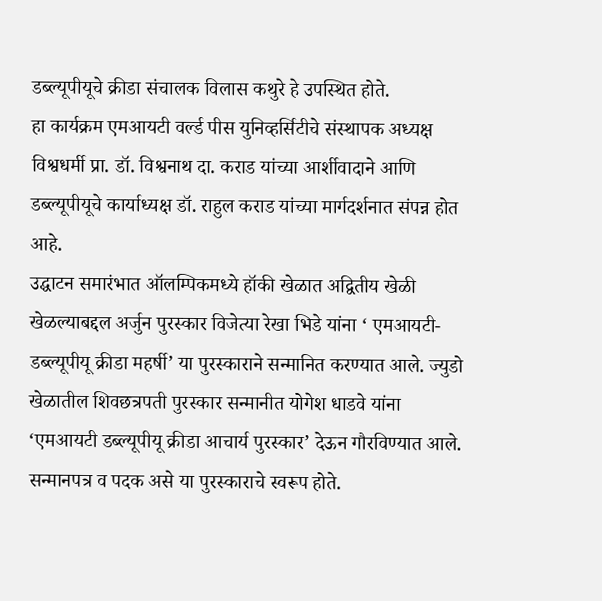डब्ल्यूपीयूचे क्रीडा संचालक विलास कथुरे हे उपस्थित होते.
हा कार्यक्रम एमआयटी वर्ल्ड पीस युनिव्हर्सिटीचे संस्थापक अध्यक्ष विश्वधर्मी प्रा. डॉ. विश्वनाथ दा. कराड यांच्या आर्शीवादाने आणि डब्ल्यूपीयूचे कार्याध्यक्ष डॉ. राहुल कराड यांच्या मार्गदर्शनात संपन्न होत आहे.
उद्घाटन समारंभात ऑलम्पिकमध्ये हॉकी खेळात अद्वितीय खेळी खेळल्याबद्दल अर्जुन पुरस्कार विजेत्या रेखा भिडे यांना ‘ एमआयटी-डब्ल्यूपीयू क्रीडा महर्षी’ या पुरस्काराने सन्मानित करण्यात आले. ज्युडो खेळातील शिवछत्रपती पुरस्कार सन्मानीत योगेश धाडवे यांना ‘एमआयटी डब्ल्यूपीयू क्रीडा आचार्य पुरस्कार’ देऊन गौरविण्यात आले. सन्मानपत्र व पदक असे या पुरस्काराचे स्वरूप होते.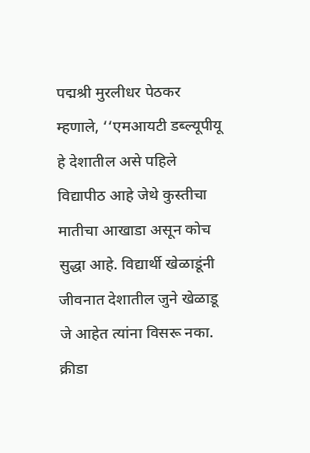पद्मश्री मुरलीधर पेठकर म्हणाले, ‘‘एमआयटी डब्ल्यूपीयू हे देशातील असे पहिले विद्यापीठ आहे जेथे कुस्तीचा मातीचा आखाडा असून कोच सुद्धा आहे. विद्यार्थी खेळाडूंनी जीवनात देशातील जुने खेळाडू जे आहेत त्यांना विसरू नका. क्रीडा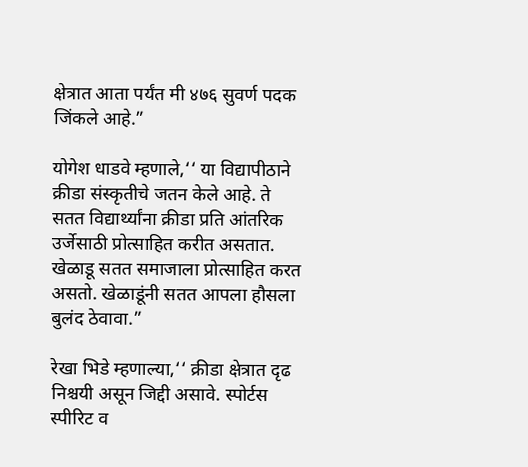क्षेत्रात आता पर्यंत मी ४७६ सुवर्ण पदक जिंकले आहे.”

योगेश धाडवे म्हणाले,‘‘ या विद्यापीठाने क्रीडा संस्कृतीचे जतन केले आहे. ते सतत विद्यार्थ्यांना क्रीडा प्रति आंतरिक उर्जेसाठी प्रोत्साहित करीत असतात. खेळाडू सतत समाजाला प्रोत्साहित करत असतो. खेळाडूंनी सतत आपला हौसला बुलंद ठेवावा.”

रेखा भिडे म्हणाल्या,‘‘ क्रीडा क्षेत्रात दृढ निश्चयी असून जिद्दी असावे. स्पोर्टस स्पीरिट व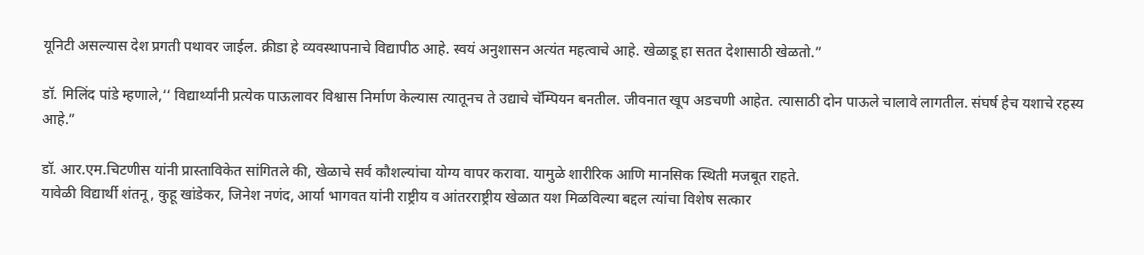यूनिटी असल्यास देश प्रगती पथावर जाईल. क्रीडा हे व्यवस्थापनाचे विद्यापीठ आहे. स्वयं अनुशासन अत्यंत महत्वाचे आहे. खेळाडू हा सतत देशासाठी खेळतो.”

डॉ. मिलिंद पांडे म्हणाले,‘‘ विद्यार्थ्यांनी प्रत्येक पाऊलावर विश्वास निर्माण केल्यास त्यातूनच ते उद्याचे चॅम्पियन बनतील. जीवनात खूप अडचणी आहेत. त्यासाठी दोन पाऊले चालावे लागतील. संघर्ष हेच यशाचे रहस्य आहे.”

डॉ. आर.एम.चिटणीस यांनी प्रास्ताविकेत सांगितले की, खेळाचे सर्व कौशल्यांचा योग्य वापर करावा. यामुळे शारीरिक आणि मानसिक स्थिती मजबूत राहते.
यावेळी विद्यार्थी शंतनू, कुहू खांडेकर, जिनेश नणंद, आर्या भागवत यांनी राष्ट्रीय व आंतरराष्ट्रीय खेळात यश मिळविल्या बद्दल त्यांचा विशेष सत्कार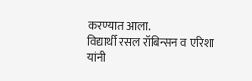करण्यात आला.
विद्यार्थी रसल रॉबिन्सन व एरिशा यांनी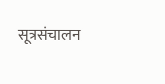सूत्रसंचालन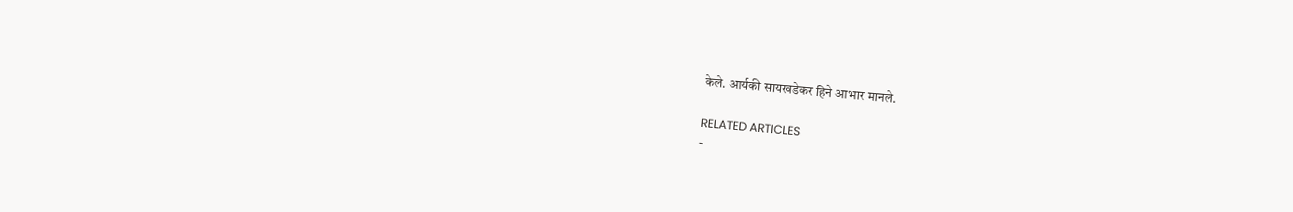केले. आर्यकी सायखडेकर हिने आभार मानले.

RELATED ARTICLES
-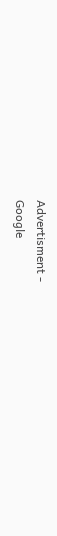Advertisment -
Google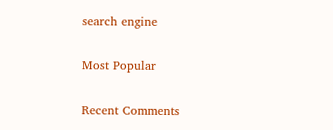search engine

Most Popular

Recent Comments